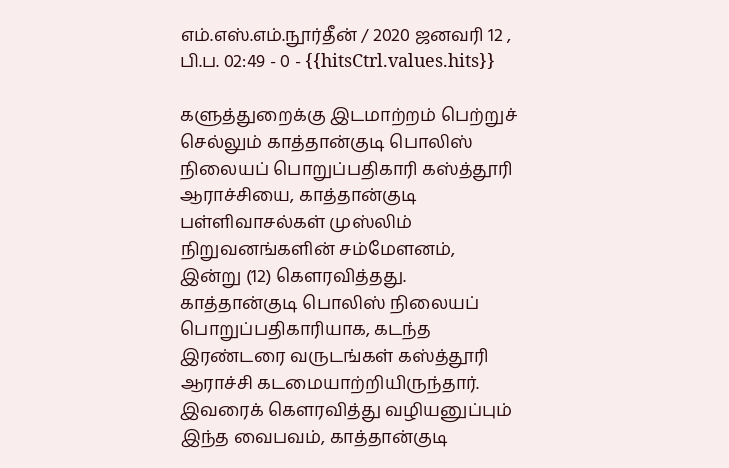எம்.எஸ்.எம்.நூர்தீன் / 2020 ஜனவரி 12 , பி.ப. 02:49 - 0 - {{hitsCtrl.values.hits}}

களுத்துறைக்கு இடமாற்றம் பெற்றுச் செல்லும் காத்தான்குடி பொலிஸ் நிலையப் பொறுப்பதிகாரி கஸ்த்தூரி ஆராச்சியை, காத்தான்குடி பள்ளிவாசல்கள் முஸ்லிம் நிறுவனங்களின் சம்மேளனம், இன்று (12) கௌரவித்தது.
காத்தான்குடி பொலிஸ் நிலையப் பொறுப்பதிகாரியாக, கடந்த இரண்டரை வருடங்கள் கஸ்த்தூரி ஆராச்சி கடமையாற்றியிருந்தார்.
இவரைக் கௌரவித்து வழியனுப்பும் இந்த வைபவம், காத்தான்குடி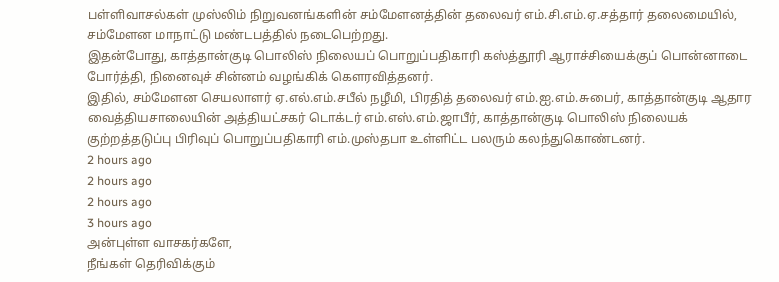பள்ளிவாசல்கள் முஸ்லிம் நிறுவனங்களின் சம்மேளனத்தின் தலைவர் எம்.சி.எம்.ஏ.சத்தார் தலைமையில், சம்மேளன மாநாட்டு மண்டபத்தில் நடைபெற்றது.
இதன்போது, காத்தான்குடி பொலிஸ் நிலையப் பொறுப்பதிகாரி கஸ்த்தூரி ஆராச்சியைக்குப் பொன்னாடை போர்த்தி, நினைவுச் சின்னம் வழங்கிக் கௌரவித்தனர்.
இதில், சம்மேளன செயலாளர் ஏ.எல்.எம்.சபீல் நழீமி, பிரதித் தலைவர் எம்.ஐ.எம்.சுபைர், காத்தான்குடி ஆதார வைத்தியசாலையின் அத்தியட்சகர் டொக்டர் எம்.எஸ்.எம்.ஜாபீர், காத்தான்குடி பொலிஸ் நிலையக் குற்றத்தடுப்பு பிரிவுப் பொறுப்பதிகாரி எம்.முஸ்தபா உள்ளிட்ட பலரும் கலந்துகொண்டனர்.
2 hours ago
2 hours ago
2 hours ago
3 hours ago
அன்புள்ள வாசகர்களே,
நீங்கள் தெரிவிக்கும்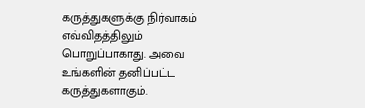கருத்துகளுக்கு நிர்வாகம் எவ்விதத்திலும் பொறுப்பாகாது. அவை உங்களின் தனிப்பட்ட கருத்துகளாகும்.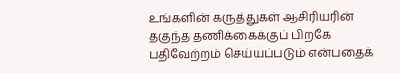உங்களின் கருத்துகள் ஆசிரியரின் தகுந்த தணிக்கைக்குப் பிறகே பதிவேற்றம் செய்யப்படும் என்பதைக்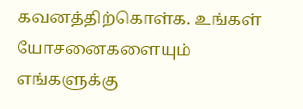கவனத்திற்கொள்க. உங்கள் யோசனைகளையும் எங்களுக்கு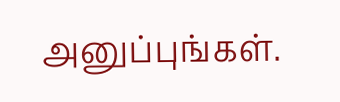அனுப்புங்கள்.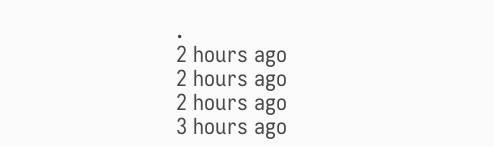.
2 hours ago
2 hours ago
2 hours ago
3 hours ago